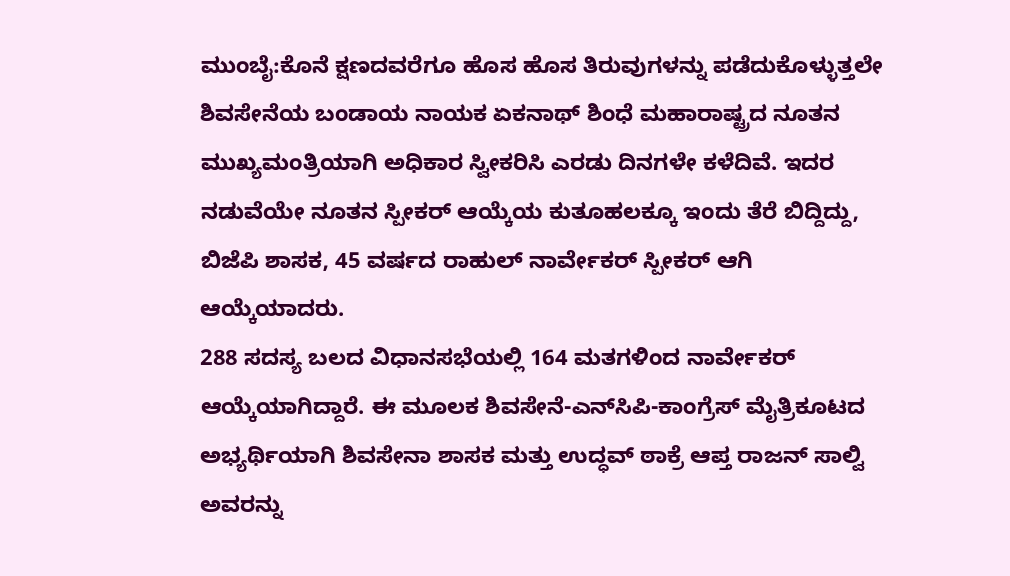ಮುಂಬೈ:ಕೊನೆ ಕ್ಷಣದವರೆಗೂ ಹೊಸ ಹೊಸ ತಿರುವುಗಳನ್ನು ಪಡೆದುಕೊಳ್ಳುತ್ತಲೇ ಶಿವಸೇನೆಯ ಬಂಡಾಯ ನಾಯಕ ಏಕನಾಥ್ ಶಿಂಧೆ ಮಹಾರಾಷ್ಟ್ರದ ನೂತನ ಮುಖ್ಯಮಂತ್ರಿಯಾಗಿ ಅಧಿಕಾರ ಸ್ವೀಕರಿಸಿ ಎರಡು ದಿನಗಳೇ ಕಳೆದಿವೆ. ಇದರ ನಡುವೆಯೇ ನೂತನ ಸ್ಪೀಕರ್ ಆಯ್ಕೆಯ ಕುತೂಹಲಕ್ಕೂ ಇಂದು ತೆರೆ ಬಿದ್ದಿದ್ದು, ಬಿಜೆಪಿ ಶಾಸಕ, 45 ವರ್ಷದ ರಾಹುಲ್ ನಾರ್ವೇಕರ್ ಸ್ಪೀಕರ್ ಆಗಿ ಆಯ್ಕೆಯಾದರು.
288 ಸದಸ್ಯ ಬಲದ ವಿಧಾನಸಭೆಯಲ್ಲಿ 164 ಮತಗಳಿಂದ ನಾರ್ವೇಕರ್ ಆಯ್ಕೆಯಾಗಿದ್ದಾರೆ. ಈ ಮೂಲಕ ಶಿವಸೇನೆ-ಎನ್‌ಸಿಪಿ-ಕಾಂಗ್ರೆಸ್ ಮೈತ್ರಿಕೂಟದ ಅಭ್ಯರ್ಥಿಯಾಗಿ ಶಿವಸೇನಾ ಶಾಸಕ ಮತ್ತು ಉದ್ಧವ್ ಠಾಕ್ರೆ ಆಪ್ತ ರಾಜನ್ ಸಾಲ್ವಿ ಅವರನ್ನು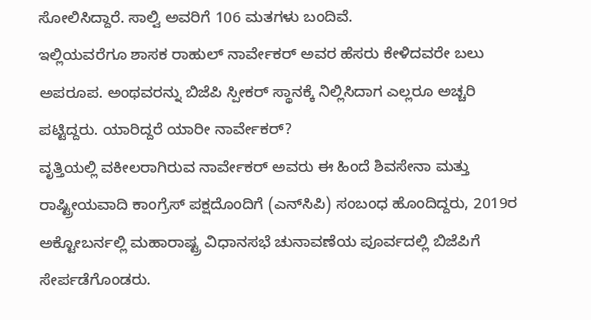ಸೋಲಿಸಿದ್ದಾರೆ. ಸಾಲ್ವಿ ಅವರಿಗೆ 106 ಮತಗಳು ಬಂದಿವೆ.
ಇಲ್ಲಿಯವರೆಗೂ ಶಾಸಕ ರಾಹುಲ್ ನಾರ್ವೇಕರ್ ಅವರ ಹೆಸರು ಕೇಳಿದವರೇ ಬಲು ಅಪರೂಪ. ಅಂಥವರನ್ನು ಬಿಜೆಪಿ ಸ್ಪೀಕರ್ ಸ್ಥಾನಕ್ಕೆ ನಿಲ್ಲಿಸಿದಾಗ ಎಲ್ಲರೂ ಅಚ್ಚರಿ ಪಟ್ಟಿದ್ದರು. ಯಾರಿದ್ದರೆ ಯಾರೀ ನಾರ್ವೇಕರ್?
ವೃತ್ತಿಯಲ್ಲಿ ವಕೀಲರಾಗಿರುವ ನಾರ್ವೇಕರ್ ಅವರು ಈ ಹಿಂದೆ ಶಿವಸೇನಾ ಮತ್ತು ರಾಷ್ಟ್ರೀಯವಾದಿ ಕಾಂಗ್ರೆಸ್ ಪಕ್ಷದೊಂದಿಗೆ (ಎನ್‌ಸಿಪಿ) ಸಂಬಂಧ ಹೊಂದಿದ್ದರು, 2019ರ ಅಕ್ಟೋಬರ್ನಲ್ಲಿ ಮಹಾರಾಷ್ಟ್ರ ವಿಧಾನಸಭೆ ಚುನಾವಣೆಯ ಪೂರ್ವದಲ್ಲಿ ಬಿಜೆಪಿಗೆ ಸೇರ್ಪಡೆಗೊಂಡರು.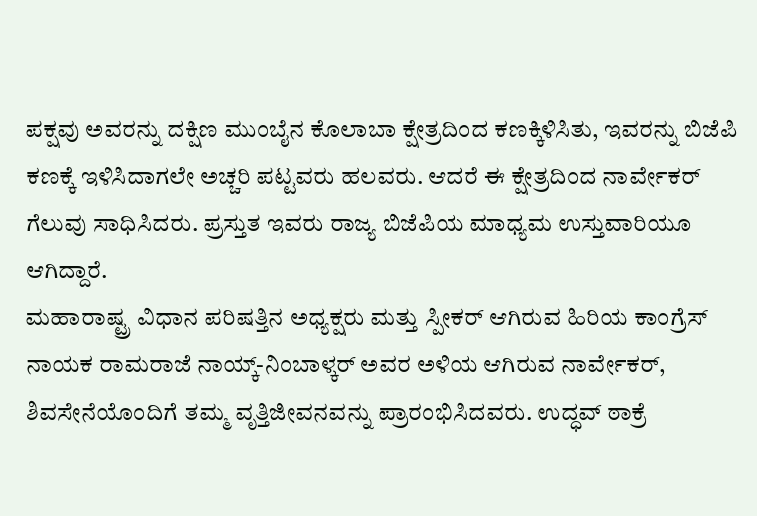ಪಕ್ಷವು ಅವರನ್ನು ದಕ್ಷಿಣ ಮುಂಬೈನ ಕೊಲಾಬಾ ಕ್ಷೇತ್ರದಿಂದ ಕಣಕ್ಕಿಳಿಸಿತು, ಇವರನ್ನು ಬಿಜೆಪಿ ಕಣಕ್ಕೆ ಇಳಿಸಿದಾಗಲೇ ಅಚ್ಚರಿ ಪಟ್ಟವರು ಹಲವರು. ಆದರೆ ಈ ಕ್ಷೇತ್ರದಿಂದ ನಾರ್ವೇಕರ್ ಗೆಲುವು ಸಾಧಿಸಿದರು. ಪ್ರಸ್ತುತ ಇವರು ರಾಜ್ಯ ಬಿಜೆಪಿಯ ಮಾಧ್ಯಮ ಉಸ್ತುವಾರಿಯೂ ಆಗಿದ್ದಾರೆ.
ಮಹಾರಾಷ್ಟ್ರ ವಿಧಾನ ಪರಿಷತ್ತಿನ ಅಧ್ಯಕ್ಷರು ಮತ್ತು ಸ್ಪೀಕರ್ ಆಗಿರುವ ಹಿರಿಯ ಕಾಂಗ್ರೆಸ್ ನಾಯಕ ರಾಮರಾಜೆ ನಾಯ್ಕ್-ನಿಂಬಾಳ್ಕರ್ ಅವರ ಅಳಿಯ ಆಗಿರುವ ನಾರ್ವೇಕರ್, ಶಿವಸೇನೆಯೊಂದಿಗೆ ತಮ್ಮ ವೃತ್ತಿಜೀವನವನ್ನು ಪ್ರಾರಂಭಿಸಿದವರು. ಉದ್ಧವ್ ಠಾಕ್ರೆ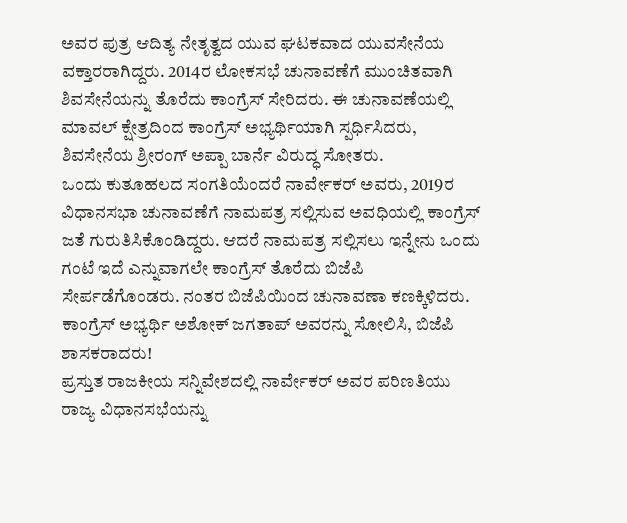ಅವರ ಪುತ್ರ ಆದಿತ್ಯ ನೇತೃತ್ವದ ಯುವ ಘಟಕವಾದ ಯುವಸೇನೆಯ ವಕ್ತಾರರಾಗಿದ್ದರು. 2014ರ ಲೋಕಸಭೆ ಚುನಾವಣೆಗೆ ಮುಂಚಿತವಾಗಿ ಶಿವಸೇನೆಯನ್ನು ತೊರೆದು ಕಾಂಗ್ರೆಸ್ ಸೇರಿದರು. ಈ ಚುನಾವಣೆಯಲ್ಲಿ ಮಾವಲ್ ಕ್ಷೇತ್ರದಿಂದ ಕಾಂಗ್ರೆಸ್ ಅಭ್ಯರ್ಥಿಯಾಗಿ ಸ್ಪರ್ಧಿಸಿದರು, ಶಿವಸೇನೆಯ ಶ್ರೀರಂಗ್ ಅಪ್ಪಾ ಬಾರ್ನೆ ವಿರುದ್ಧ ಸೋತರು.
ಒಂದು ಕುತೂಹಲದ ಸಂಗತಿಯೆಂದರೆ ನಾರ್ವೇಕರ್ ಅವರು, 2019ರ ವಿಧಾನಸಭಾ ಚುನಾವಣೆಗೆ ನಾಮಪತ್ರ ಸಲ್ಲಿಸುವ ಅವಧಿಯಲ್ಲಿ ಕಾಂಗ್ರೆಸ್ ಜತೆ ಗುರುತಿಸಿಕೊಂಡಿದ್ದರು. ಆದರೆ ನಾಮಪತ್ರ ಸಲ್ಲಿಸಲು ಇನ್ನೇನು ಒಂದು ಗಂಟೆ ಇದೆ ಎನ್ನುವಾಗಲೇ ಕಾಂಗ್ರೆಸ್ ತೊರೆದು ಬಿಜೆಪಿ ಸೇರ್ಪಡೆಗೊಂಡರು. ನಂತರ ಬಿಜೆಪಿಯಿಂದ ಚುನಾವಣಾ ಕಣಕ್ಕಿಳಿದರು. ಕಾಂಗ್ರೆಸ್ ಅಭ್ಯರ್ಥಿ ಅಶೋಕ್ ಜಗತಾಪ್ ಅವರನ್ನು ಸೋಲಿಸಿ, ಬಿಜೆಪಿ ಶಾಸಕರಾದರು!
ಪ್ರಸ್ತುತ ರಾಜಕೀಯ ಸನ್ನಿವೇಶದಲ್ಲಿ ನಾರ್ವೇಕರ್ ಅವರ ಪರಿಣತಿಯು ರಾಜ್ಯ ವಿಧಾನಸಭೆಯನ್ನು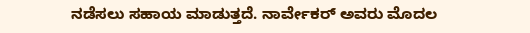ನಡೆಸಲು ಸಹಾಯ ಮಾಡುತ್ತದೆ. ನಾರ್ವೇಕರ್ ಅವರು ಮೊದಲ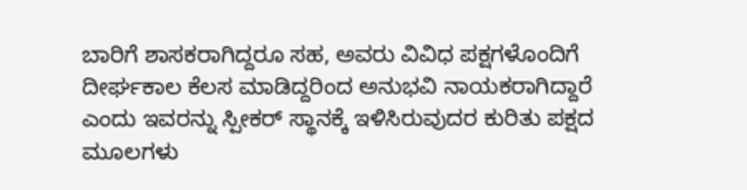ಬಾರಿಗೆ ಶಾಸಕರಾಗಿದ್ದರೂ ಸಹ, ಅವರು ವಿವಿಧ ಪಕ್ಷಗಳೊಂದಿಗೆ ದೀರ್ಘಕಾಲ ಕೆಲಸ ಮಾಡಿದ್ದರಿಂದ ಅನುಭವಿ ನಾಯಕರಾಗಿದ್ದಾರೆ ಎಂದು ಇವರನ್ನು ಸ್ಪೀಕರ್ ಸ್ಥಾನಕ್ಕೆ ಇಳಿಸಿರುವುದರ ಕುರಿತು ಪಕ್ಷದ ಮೂಲಗಳು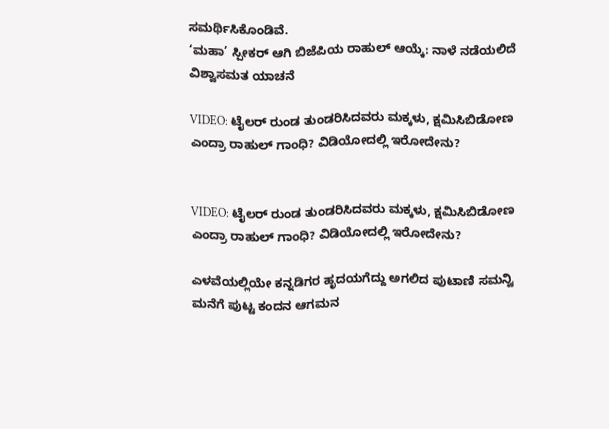ಸಮರ್ಥಿಸಿಕೊಂಡಿವೆ.
‘ಮಹಾ’ ಸ್ಪೀಕರ್ ಆಗಿ ಬಿಜೆಪಿಯ ರಾಹುಲ್ ಆಯ್ಕೆ: ನಾಳೆ ನಡೆಯಲಿದೆ ವಿಶ್ವಾಸಮತ ಯಾಚನೆ

VIDEO: ಟೈಲರ್ ರುಂಡ ತುಂಡರಿಸಿದವರು ಮಕ್ಕಳು, ಕ್ಷಮಿಸಿಬಿಡೋಣ ಎಂದ್ರಾ ರಾಹುಲ್ ಗಾಂಧಿ? ವಿಡಿಯೋದಲ್ಲಿ ಇರೋದೇನು?


VIDEO: ಟೈಲರ್ ರುಂಡ ತುಂಡರಿಸಿದವರು ಮಕ್ಕಳು, ಕ್ಷಮಿಸಿಬಿಡೋಣ ಎಂದ್ರಾ ರಾಹುಲ್ ಗಾಂಧಿ? ವಿಡಿಯೋದಲ್ಲಿ ಇರೋದೇನು?

ಎಳವೆಯಲ್ಲಿಯೇ ಕನ್ನಡಿಗರ ಹೃದಯಗೆದ್ದು ಅಗಲಿದ ಪುಟಾಣಿ ಸಮನ್ವಿ ಮನೆಗೆ ಪುಟ್ಟ ಕಂದನ ಆಗಮನ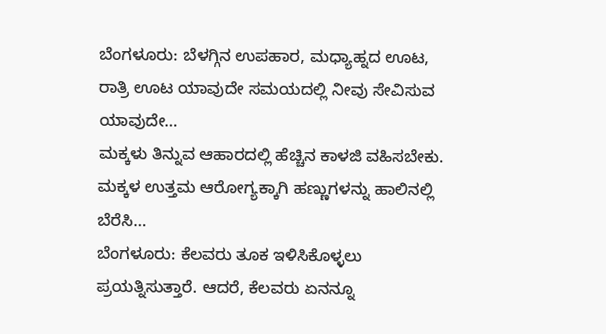ಬೆಂಗಳೂರು: ಬೆಳಗ್ಗಿನ ಉಪಹಾರ, ಮಧ್ಯಾಹ್ನದ ಊಟ, ರಾತ್ರಿ ಊಟ ಯಾವುದೇ ಸಮಯದಲ್ಲಿ ನೀವು ಸೇವಿಸುವ ಯಾವುದೇ…
ಮಕ್ಕಳು ತಿನ್ನುವ ಆಹಾರದಲ್ಲಿ ಹೆಚ್ಚಿನ ಕಾಳಜಿ ವಹಿಸಬೇಕು. ಮಕ್ಕಳ ಉತ್ತಮ ಆರೋಗ್ಯಕ್ಕಾಗಿ ಹಣ್ಣುಗಳನ್ನು ಹಾಲಿನಲ್ಲಿ ಬೆರೆಸಿ…
ಬೆಂಗಳೂರು: ಕೆಲವರು ತೂಕ ಇಳಿಸಿಕೊಳ್ಳಲು ಪ್ರಯತ್ನಿಸುತ್ತಾರೆ. ಆದರೆ, ಕೆಲವರು ಏನನ್ನೂ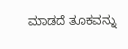ಮಾಡದೆ ತೂಕವನ್ನು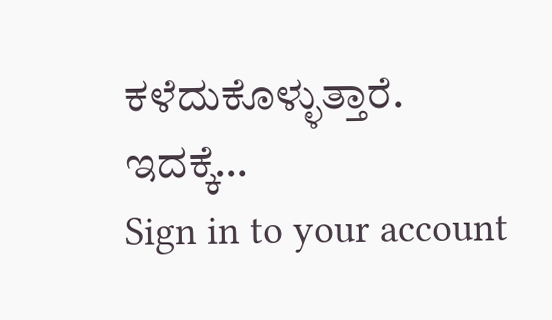ಕಳೆದುಕೊಳ್ಳುತ್ತಾರೆ. ಇದಕ್ಕೆ…
Sign in to your account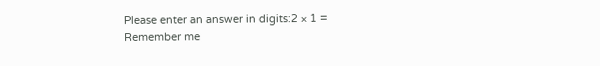Please enter an answer in digits:2 × 1 =
Remember me